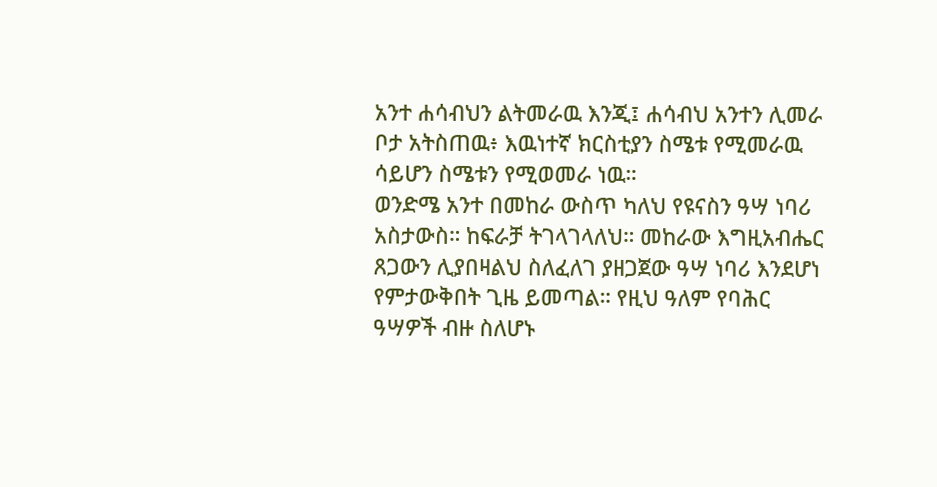አንተ ሐሳብህን ልትመራዉ እንጂ፤ ሐሳብህ አንተን ሊመራ ቦታ አትስጠዉ፥ እዉነተኛ ክርስቲያን ስሜቱ የሚመራዉ ሳይሆን ስሜቱን የሚወመራ ነዉ።
ወንድሜ አንተ በመከራ ውስጥ ካለህ የዩናስን ዓሣ ነባሪ አስታውስ። ከፍራቻ ትገላገላለህ። መከራው እግዚአብሔር ጸጋውን ሊያበዛልህ ስለፈለገ ያዘጋጀው ዓሣ ነባሪ እንደሆነ የምታውቅበት ጊዜ ይመጣል። የዚህ ዓለም የባሕር ዓሣዎች ብዙ ስለሆኑ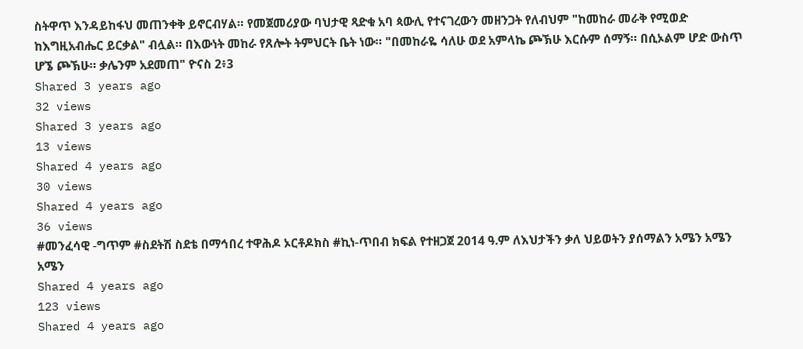ስትዋጥ እንዳይከፋህ መጠንቀቅ ይኖርብሃል። የመጀመሪያው ባህታዊ ጻድቁ አባ ጳውሊ የተናገረውን መዘንጋት የለብህም "ከመከራ መራቅ የሚወድ ከእግዚአብሔር ይርቃል" ብሏል። በእውነት መከራ የጸሎት ትምህርት ቤት ነው። "በመከራዬ ሳለሁ ወደ አምላኬ ጮኽሁ እርሱም ሰማኝ። በሲኦልም ሆድ ውስጥ ሆኜ ጮኽሁ። ቃሌንም አደመጠ" ዮናስ 2፥3
Shared 3 years ago
32 views
Shared 3 years ago
13 views
Shared 4 years ago
30 views
Shared 4 years ago
36 views
#መንፈሳዊ -ግጥም #ስደትሽ ስደቴ በማኅበረ ተዋሕዶ ኦርቶዶክስ #ኪነ-ጥበብ ክፍል የተዘጋጀ 2014 ዓ.ም ለእህታችን ቃለ ህይወትን ያሰማልን አሜን አሜን አሜን
Shared 4 years ago
123 views
Shared 4 years ago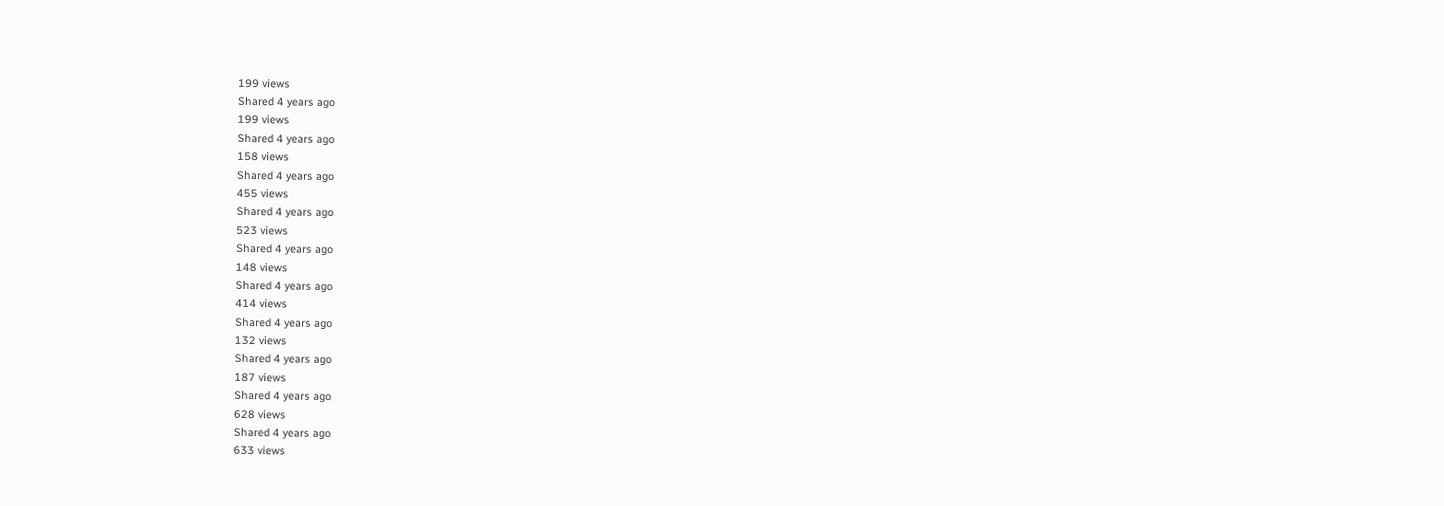199 views
Shared 4 years ago
199 views
Shared 4 years ago
158 views
Shared 4 years ago
455 views
Shared 4 years ago
523 views
Shared 4 years ago
148 views
Shared 4 years ago
414 views
Shared 4 years ago
132 views
Shared 4 years ago
187 views
Shared 4 years ago
628 views
Shared 4 years ago
633 views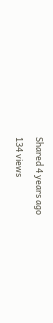Shared 4 years ago
134 views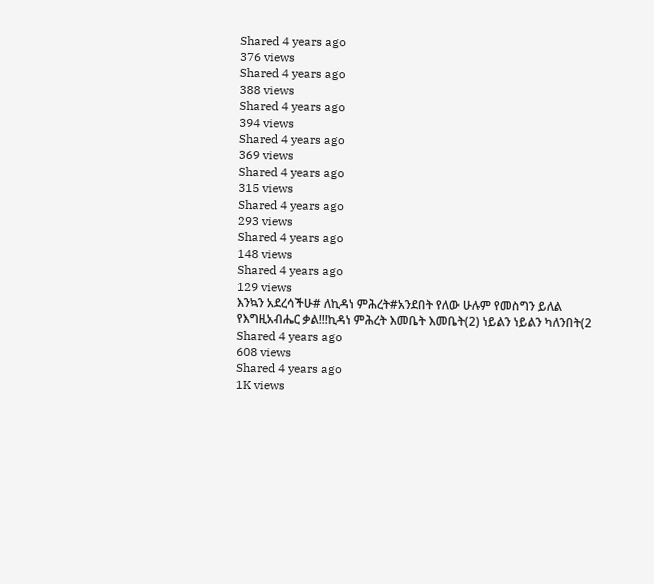Shared 4 years ago
376 views
Shared 4 years ago
388 views
Shared 4 years ago
394 views
Shared 4 years ago
369 views
Shared 4 years ago
315 views
Shared 4 years ago
293 views
Shared 4 years ago
148 views
Shared 4 years ago
129 views
እንኳን አደረሳችሁ# ለኪዳነ ምሕረት#አንደበት የለው ሁሉም የመስግን ይለል የእግዚአብሔር ቃል!!!ኪዳነ ምሕረት እመቤት እመቤት(2) ነይልን ነይልን ካለንበት(2
Shared 4 years ago
608 views
Shared 4 years ago
1K views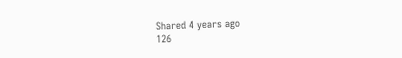Shared 4 years ago
126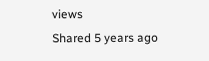views
Shared 5 years ago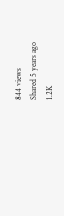844 views
Shared 5 years ago
1.2K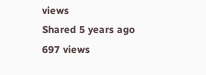views
Shared 5 years ago
697 views